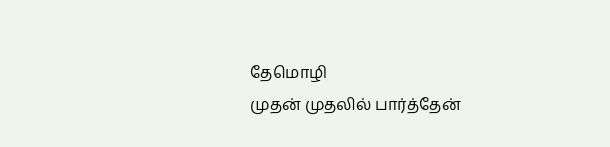தேமொழி
முதன் முதலில் பார்த்தேன்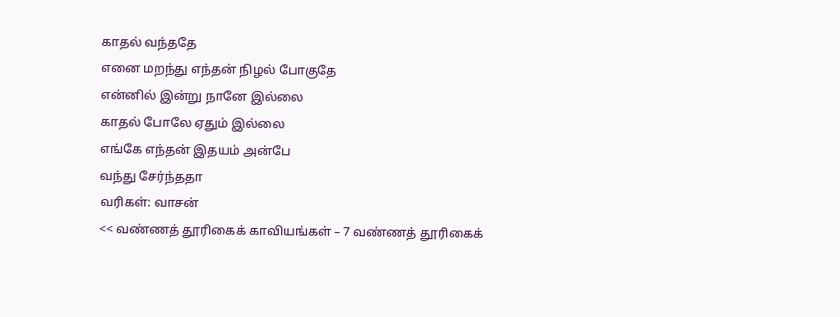காதல் வந்ததே
எனை மறந்து எந்தன் நிழல் போகுதே
என்னில் இன்று நானே இல்லை
காதல் போலே ஏதும் இல்லை
எங்கே எந்தன் இதயம் அன்பே
வந்து சேர்ந்ததா
வரிகள்: வாசன்
<< வண்ணத் தூரிகைக் காவியங்கள் – 7 வண்ணத் தூரிகைக்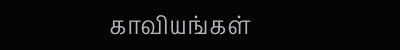காவியங்கள்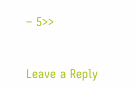– 5>>


Leave a Reply